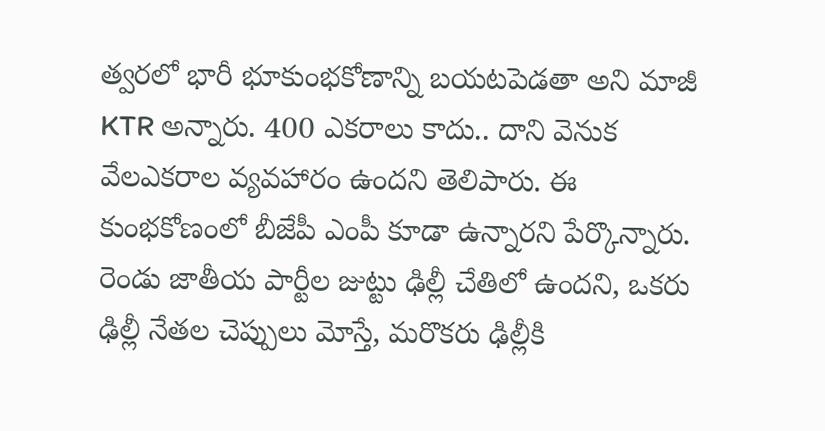త్వరలో భారీ భూకుంభకోణాన్ని బయటపెడతా అని మాజీ KTR అన్నారు. 400 ఎకరాలు కాదు.. దాని వెనుక వేలఎకరాల వ్యవహారం ఉందని తెలిపారు. ఈ కుంభకోణంలో బీజేపీ ఎంపీ కూడా ఉన్నారని పేర్కొన్నారు. రెండు జాతీయ పార్టీల జుట్టు ఢిల్లీ చేతిలో ఉందని, ఒకరు ఢిల్లీ నేతల చెప్పులు మోస్తే, మరొకరు ఢిల్లీకి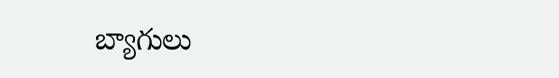బ్యాగులు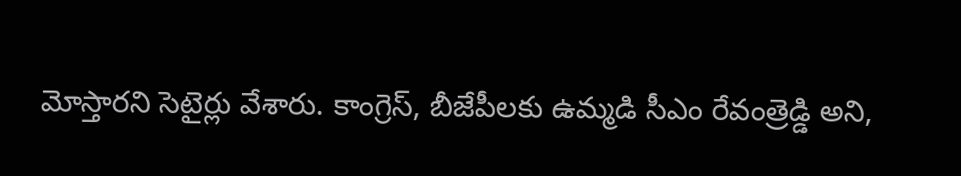మోస్తారని సెటైర్లు వేశారు. కాంగ్రెస్, బీజేపీలకు ఉమ్మడి సీఎం రేవంత్రెడ్డి అని,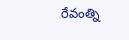రేవంత్ని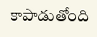కాపాడుతోంది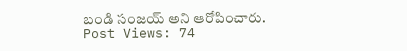బండి సంజయ్ అని ఆరోపించారు.
Post Views: 74